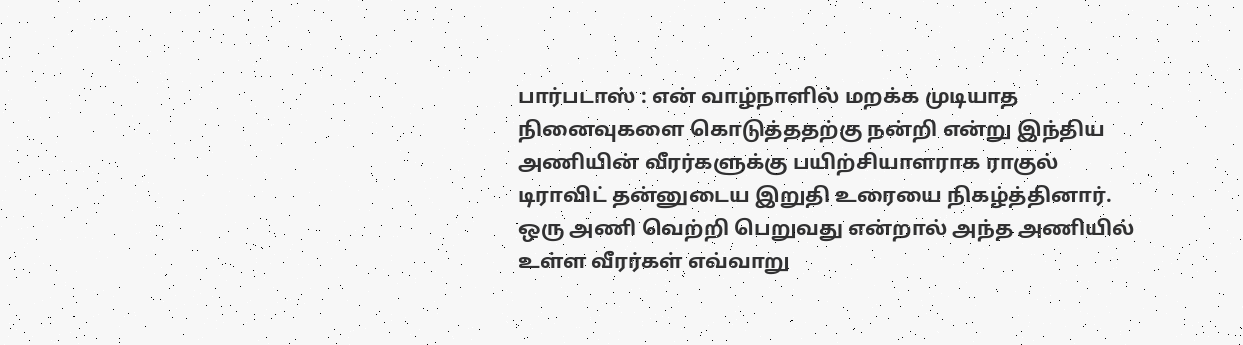பார்படாஸ் : என் வாழ்நாளில் மறக்க முடியாத நினைவுகளை கொடுத்ததற்கு நன்றி என்று இந்திய அணியின் வீரர்களுக்கு பயிற்சியாளராக ராகுல் டிராவிட் தன்னுடைய இறுதி உரையை நிகழ்த்தினார். ஒரு அணி வெற்றி பெறுவது என்றால் அந்த அணியில் உள்ள வீரர்கள் எவ்வாறு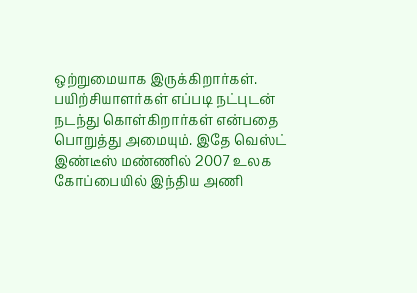ஒற்றுமையாக இருக்கிறார்கள்.
பயிற்சியாளர்கள் எப்படி நட்புடன் நடந்து கொள்கிறார்கள் என்பதை பொறுத்து அமையும். இதே வெஸ்ட் இண்டீஸ் மண்ணில் 2007 உலக கோப்பையில் இந்திய அணி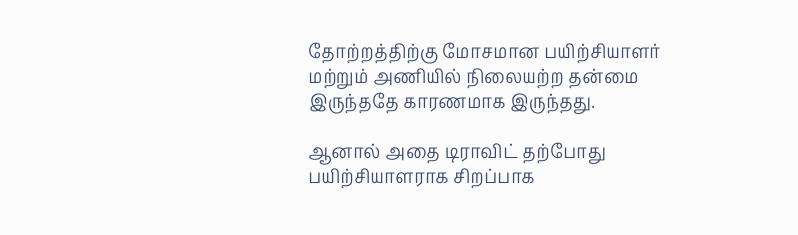தோற்றத்திற்கு மோசமான பயிற்சியாளர் மற்றும் அணியில் நிலையற்ற தன்மை இருந்ததே காரணமாக இருந்தது.

ஆனால் அதை டிராவிட் தற்போது பயிற்சியாளராக சிறப்பாக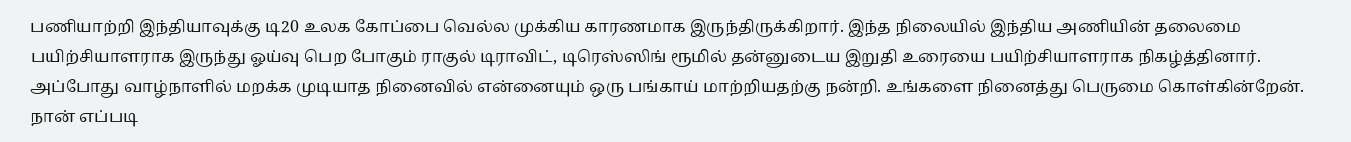பணியாற்றி இந்தியாவுக்கு டி20 உலக கோப்பை வெல்ல முக்கிய காரணமாக இருந்திருக்கிறார். இந்த நிலையில் இந்திய அணியின் தலைமை பயிற்சியாளராக இருந்து ஓய்வு பெற போகும் ராகுல் டிராவிட், டிரெஸ்ஸிங் ரூமில் தன்னுடைய இறுதி உரையை பயிற்சியாளராக நிகழ்த்தினார்.
அப்போது வாழ்நாளில் மறக்க முடியாத நினைவில் என்னையும் ஒரு பங்காய் மாற்றியதற்கு நன்றி. உங்களை நினைத்து பெருமை கொள்கின்றேன். நான் எப்படி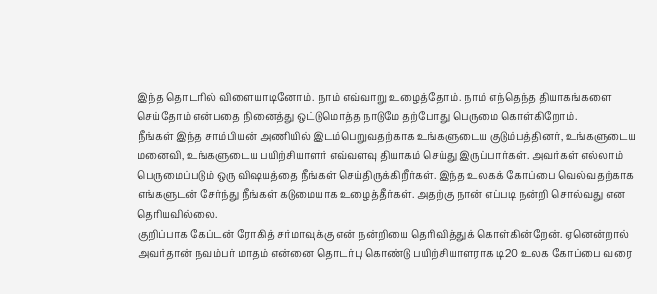இந்த தொடரில் விளையாடினோம். நாம் எவ்வாறு உழைத்தோம். நாம் எந்தெந்த தியாகங்களை செய்தோம் என்பதை நினைத்து ஒட்டுமொத்த நாடுமே தற்போது பெருமை கொள்கிறோம்.
நீங்கள் இந்த சாம்பியன் அணியில் இடம்பெறுவதற்காக உங்களுடைய குடும்பத்தினர், உங்களுடைய மனைவி, உங்களுடைய பயிற்சியாளர் எவ்வளவு தியாகம் செய்து இருப்பார்கள். அவர்கள் எல்லாம் பெருமைப்படும் ஒரு விஷயத்தை நீங்கள் செய்திருக்கிறீர்கள். இந்த உலகக் கோப்பை வெல்வதற்காக எங்களுடன் சேர்ந்து நீங்கள் கடுமையாக உழைத்தீர்கள். அதற்கு நான் எப்படி நன்றி சொல்வது என தெரியவில்லை.
குறிப்பாக கேப்டன் ரோகித் சர்மாவுக்கு என் நன்றியை தெரிவித்துக் கொள்கின்றேன். ஏனென்றால் அவர்தான் நவம்பர் மாதம் என்னை தொடர்பு கொண்டு பயிற்சியாளராக டி20 உலக கோப்பை வரை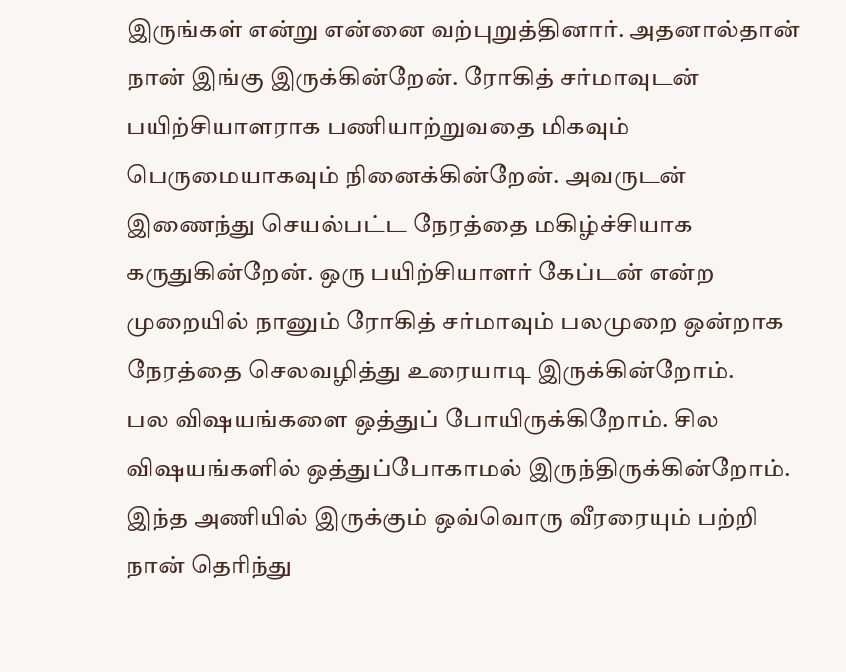இருங்கள் என்று என்னை வற்புறுத்தினார். அதனால்தான் நான் இங்கு இருக்கின்றேன். ரோகித் சர்மாவுடன் பயிற்சியாளராக பணியாற்றுவதை மிகவும் பெருமையாகவும் நினைக்கின்றேன். அவருடன் இணைந்து செயல்பட்ட நேரத்தை மகிழ்ச்சியாக கருதுகின்றேன். ஒரு பயிற்சியாளர் கேப்டன் என்ற முறையில் நானும் ரோகித் சர்மாவும் பலமுறை ஒன்றாக நேரத்தை செலவழித்து உரையாடி இருக்கின்றோம்.
பல விஷயங்களை ஒத்துப் போயிருக்கிறோம். சில விஷயங்களில் ஒத்துப்போகாமல் இருந்திருக்கின்றோம். இந்த அணியில் இருக்கும் ஒவ்வொரு வீரரையும் பற்றி நான் தெரிந்து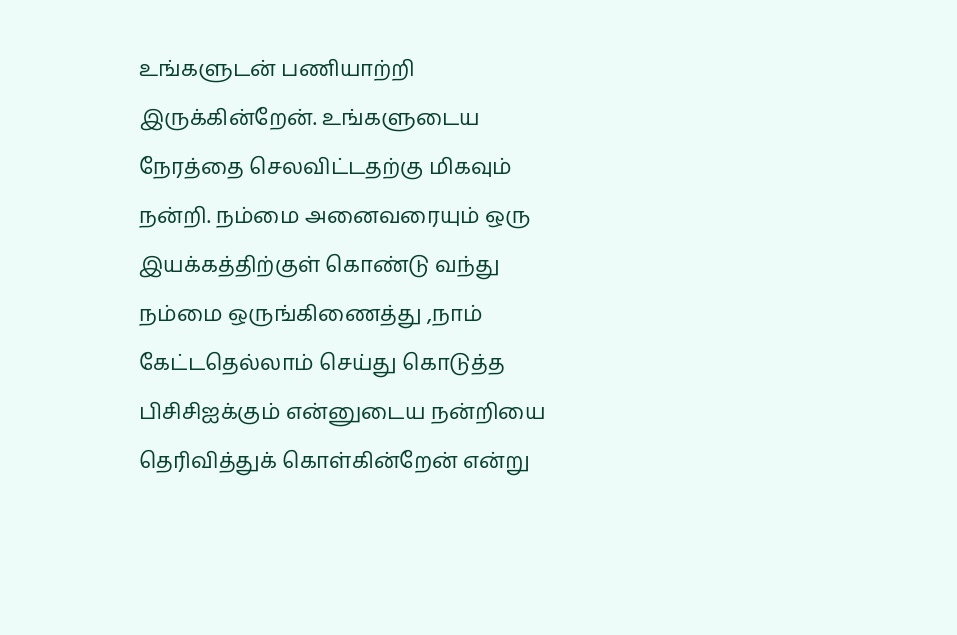உங்களுடன் பணியாற்றி இருக்கின்றேன். உங்களுடைய நேரத்தை செலவிட்டதற்கு மிகவும் நன்றி. நம்மை அனைவரையும் ஒரு இயக்கத்திற்குள் கொண்டு வந்து நம்மை ஒருங்கிணைத்து ,நாம் கேட்டதெல்லாம் செய்து கொடுத்த பிசிசிஐக்கும் என்னுடைய நன்றியை தெரிவித்துக் கொள்கின்றேன் என்று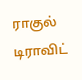ராகுல் டிராவிட்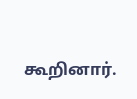கூறினார்.